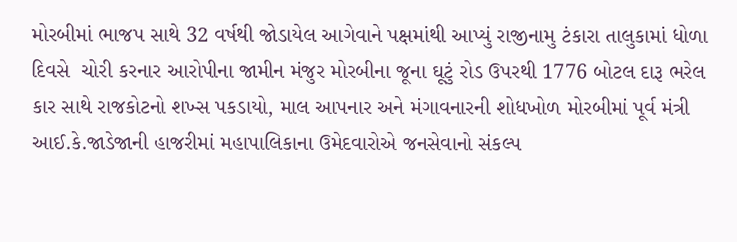મોરબીમાં ભાજપ સાથે 32 વર્ષથી જોડાયેલ આગેવાને પક્ષમાંથી આપ્યું રાજીનામુ ટંકારા તાલુકામાં ધોળા દિવસે  ચોરી કરનાર આરોપીના જામીન મંજુર મોરબીના જૂના ઘૂટું રોડ ઉપરથી 1776 બોટલ દારૂ ભરેલ કાર સાથે રાજકોટનો શખ્સ પકડાયો, માલ આપનાર અને મંગાવનારની શોધખોળ મોરબીમાં પૂર્વ મંત્રી આઈ.કે.જાડેજાની હાજરીમાં મહાપાલિકાના ઉમેદવારોએ જનસેવાનો સંકલ્પ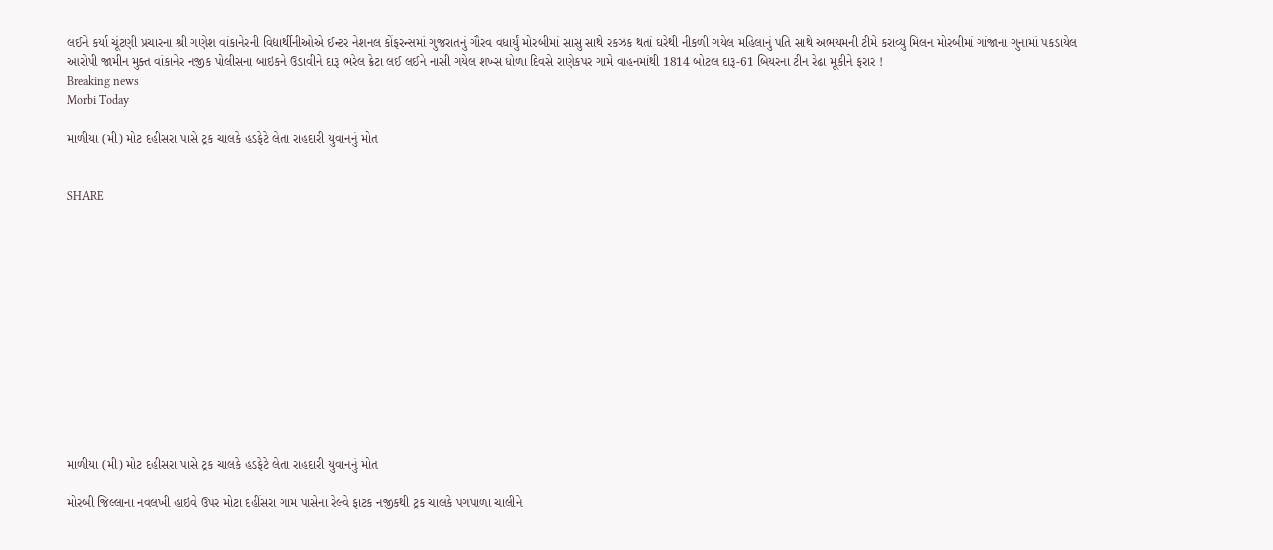લઈને કર્યા ચૂંટણી પ્રચારના શ્રી ગણેશ વાંકાનેરની વિદ્યાર્થીનીઓએ ઈન્ટર નેશનલ કોંફરન્સમાં ગુજરાતનું ગૌરવ વધાર્યું મોરબીમાં સાસુ સાથે રકઝક થતાં ઘરેથી નીકળી ગયેલ મહિલાનું પતિ સાથે અભયમની ટીમે કરાવ્યુ મિલન મોરબીમાં ગાંજાના ગુનામાં પકડાયેલ આરોપી જામીન મુક્ત વાંકાનેર નજીક પોલીસના બાઇકને ઉડાવીને દારૂ ભરેલ ક્રેટા લઈ લઈને નાસી ગયેલ શખ્સ ધોળા દિવસે રાણેકપર ગામે વાહનમાંથી 1814 બોટલ દારૂ-61 બિયરના ટીન રેઢા મૂકીને ફરાર !
Breaking news
Morbi Today

માળીયા (મી) મોટ દહીસરા પાસે ટ્રક ચાલકે હડફેટે લેતા રાહદારી યુવાનનું મોત


SHARE













માળીયા (મી) મોટ દહીસરા પાસે ટ્રક ચાલકે હડફેટે લેતા રાહદારી યુવાનનું મોત

મોરબી જિલ્લાના નવલખી હાઇવે ઉપર મોટા દહીંસરા ગામ પાસેના રેલ્વે ફાટક નજીકથી ટ્રક ચાલકે પગપાળા ચાલીને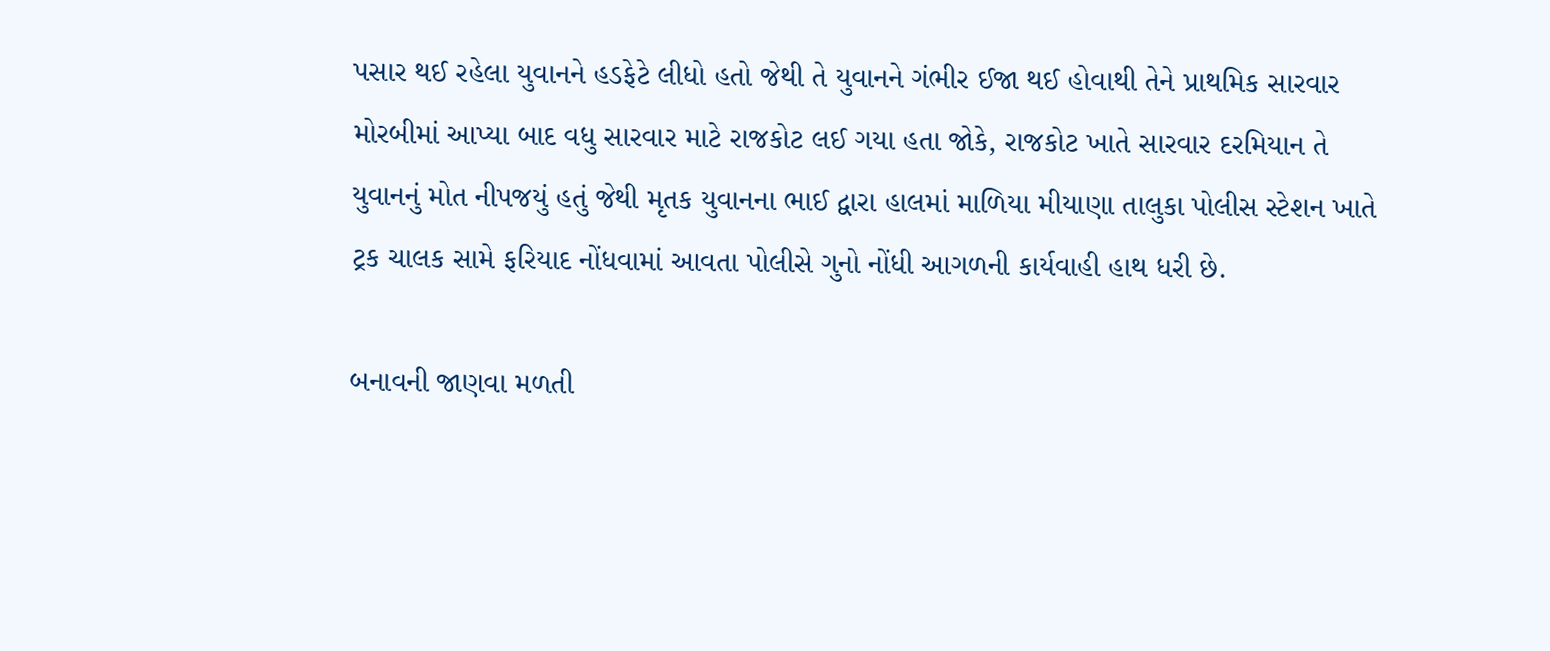પસાર થઈ રહેલા યુવાનને હડફેટે લીધો હતો જેથી તે યુવાનને ગંભીર ઈજા થઈ હોવાથી તેને પ્રાથમિક સારવાર મોરબીમાં આપ્યા બાદ વધુ સારવાર માટે રાજકોટ લઈ ગયા હતા જોકે, રાજકોટ ખાતે સારવાર દરમિયાન તે યુવાનનું મોત નીપજયું હતું જેથી મૃતક યુવાનના ભાઈ દ્વારા હાલમાં માળિયા મીયાણા તાલુકા પોલીસ સ્ટેશન ખાતે ટ્રક ચાલક સામે ફરિયાદ નોંધવામાં આવતા પોલીસે ગુનો નોંધી આગળની કાર્યવાહી હાથ ધરી છે.

બનાવની જાણવા મળતી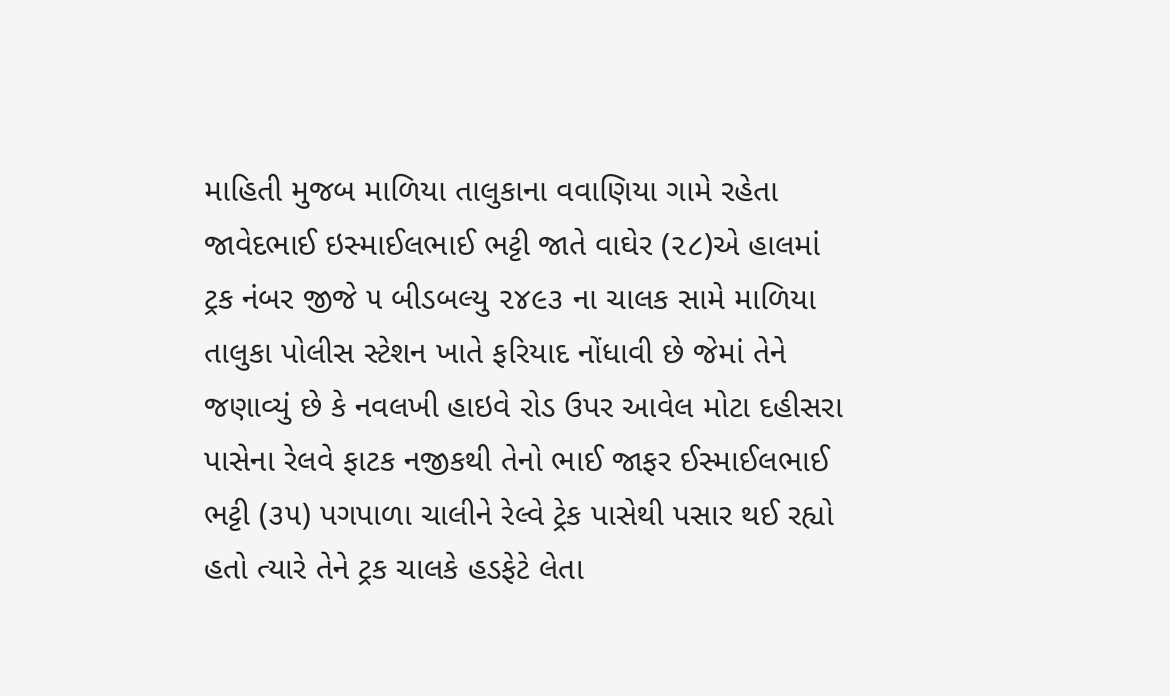માહિતી મુજબ માળિયા તાલુકાના વવાણિયા ગામે રહેતા જાવેદભાઈ ઇસ્માઈલભાઈ ભટ્ટી જાતે વાઘેર (૨૮)એ હાલમાં ટ્રક નંબર જીજે ૫ બીડબલ્યુ ૨૪૯૩ ના ચાલક સામે માળિયા તાલુકા પોલીસ સ્ટેશન ખાતે ફરિયાદ નોંધાવી છે જેમાં તેને જણાવ્યું છે કે નવલખી હાઇવે રોડ ઉપર આવેલ મોટા દહીસરા પાસેના રેલવે ફાટક નજીકથી તેનો ભાઈ જાફર ઈસ્માઈલભાઈ ભટ્ટી (૩૫) પગપાળા ચાલીને રેલ્વે ટ્રેક પાસેથી પસાર થઈ રહ્યો હતો ત્યારે તેને ટ્રક ચાલકે હડફેટે લેતા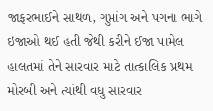જાફરભાઈને સાથળ, ગુપ્તાંગ અને પગના ભાગે ઇજાઓ થઈ હતી જેથી કરીને ઈજા પામેલ હાલતમાં તેને સારવાર માટે તાત્કાલિક પ્રથમ મોરબી અને ત્યાંથી વધુ સારવાર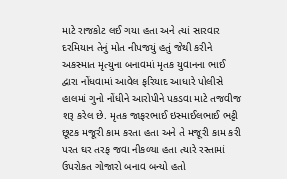માટે રાજકોટ લઈ ગયા હતા અને ત્યાં સારવાર દરમિયાન તેનું મોત નીપજયું હતું જેથી કરીને અકસ્માત મૃત્યુના બનાવમાં મૃતક યુવાનના ભાઈ દ્વારા નોંધવામાં આવેલ ફરિયાદ આધારે પોલીસે હાલમાં ગુનો નોંધીને આરોપીને પકડવા માટે તજવીજ શરૂ કરેલ છે. મૃતક જાફરભાઈ ઇસ્માઈલભાઈ ભટ્ટી છૂટક મજૂરી કામ કરતા હતા અને તે મજૂરી કામ કરી પરત ઘર તરફ જવા નીકળ્યા હતા ત્યારે રસ્તામાં ઉપરોકત ગોજારો બનાવ બન્યો હતો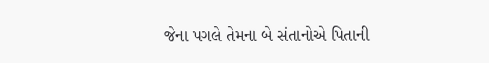જેના પગલે તેમના બે સંતાનોએ પિતાની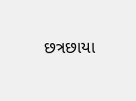છત્રછાયા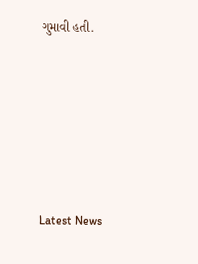ગુમાવી હતી.






Latest News